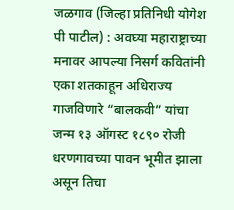जळगाव (जिल्हा प्रतिनिधी योगेश पी पाटील) : अवघ्या महाराष्ट्राच्या मनावर आपल्या निसर्ग कवितांनी एका शतकाहून अधिराज्य गाजविणारे “बालकवी” यांचा जन्म १३ ऑगस्ट १८९० रोजी धरणगावच्या पावन भूमीत झाला असून तिचा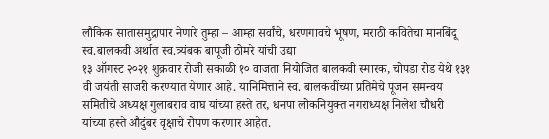लौकिक सातासमुद्रापार नेणारे तुम्हा – आम्हा सर्वांचे, धरणगावचे भूषण, मराठी कवितेचा मानबिंदू स्व.बालकवी अर्थात स्व.त्र्यंबक बापूजी ठोमरे यांची उद्या
१३ ऑगस्ट २०२१ शुक्रवार रोजी सकाळी १० वाजता नियोजित बालकवी स्मारक, चोपडा रोड येथे १३१ वी जयंती साजरी करण्यात येणार आहे. यानिमित्ताने स्व. बालकवींच्या प्रतिमेचे पूजन समन्वय समितीचे अध्यक्ष गुलाबराव वाघ यांच्या हस्ते तर, धनपा लोकनियुक्त नगराध्यक्ष निलेश चौधरी यांच्या हस्ते औदुंबर वृक्षाचे रोपण करणार आहेत.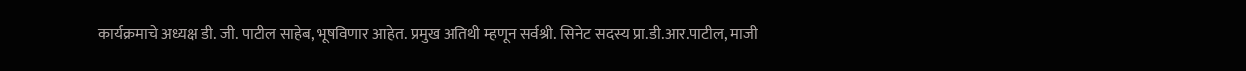कार्यक्रमाचे अध्यक्ष डी. जी. पाटील साहेब, भूषविणार आहेत. प्रमुख अतिथी म्हणून सर्वश्री. सिनेट सदस्य प्रा.डी.आर.पाटील, माजी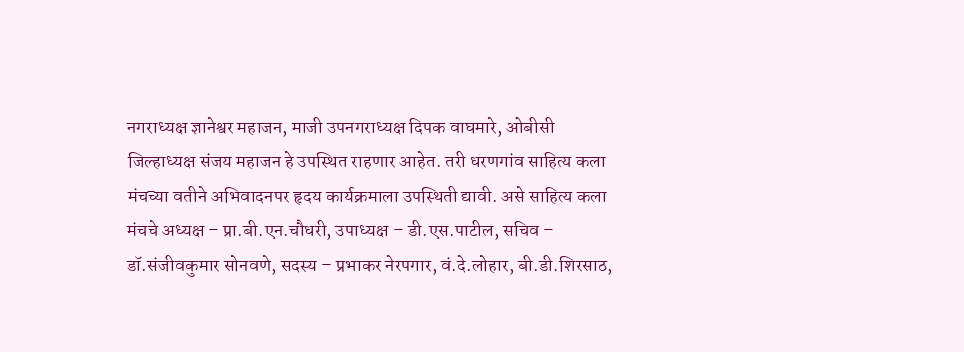नगराध्यक्ष ज्ञानेश्वर महाजन, माजी उपनगराध्यक्ष दिपक वाघमारे, ओबीसी जिल्हाध्यक्ष संजय महाजन हे उपस्थित राहणार आहेत. तरी धरणगांव साहित्य कला मंचच्या वतीने अभिवादनपर हृदय कार्यक्रमाला उपस्थिती द्यावी. असे साहित्य कला मंचचे अध्यक्ष – प्रा.बी.एन.चौधरी, उपाध्यक्ष – डी.एस.पाटील, सचिव – डॉ.संजीवकुमार सोनवणे, सदस्य – प्रभाकर नेरपगार, वं.दे.लोहार, बी.डी.शिरसाठ,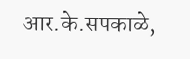आर.के.सपकाळे,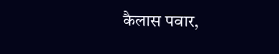कैलास पवार,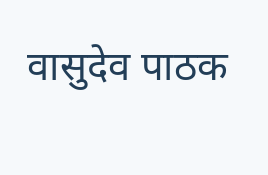वासुदेव पाठक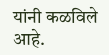यांनी कळविले आहे.